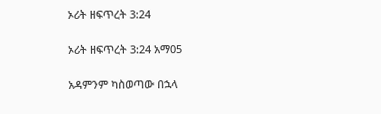ኦሪት ዘፍጥረት 3:24

ኦሪት ዘፍጥረት 3:24 አማ05

አዳምንም ካስወጣው በኋላ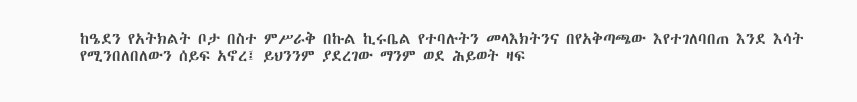ከዔደን የአትክልት ቦታ በስተ ምሥራቅ በኩል ኪሩቤል የተባሉትን መላእክትንና በየአቅጣጫው እየተገለባበጠ እንደ እሳት የሚንበለበለውን ሰይፍ አኖረ፤ ይህንንም ያደረገው ማንም ወደ ሕይወት ዛፍ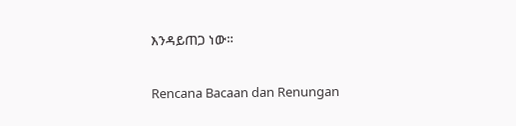እንዳይጠጋ ነው።

Rencana Bacaan dan Renungan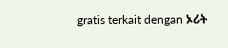gratis terkait dengan ኦሪት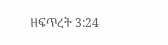ዘፍጥረት 3:24